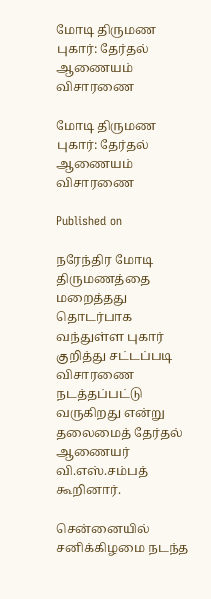மோடி திருமண புகார்: தேர்தல் ஆணையம் விசாரணை

மோடி திருமண புகார்: தேர்தல் ஆணையம் விசாரணை

Published on

நரேந்திர மோடி திருமணத்தை மறைத்தது தொடர்பாக வந்துள்ள புகார் குறித்து சட்டப்படி விசாரணை நடத்தப்பட்டு வருகிறது என்று தலைமைத் தேர்தல் ஆணையர் வி.எஸ்.சம்பத் கூறினார்.

சென்னையில் சனிக்கிழமை நடந்த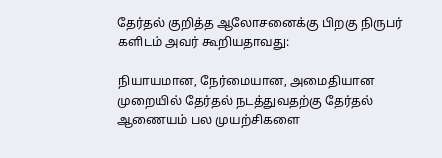தேர்தல் குறித்த ஆலோசனைக்கு பிறகு நிருபர் களிடம் அவர் கூறியதாவது:

நியாயமான, நேர்மையான, அமைதியான முறையில் தேர்தல் நடத்துவதற்கு தேர்தல் ஆணையம் பல முயற்சிகளை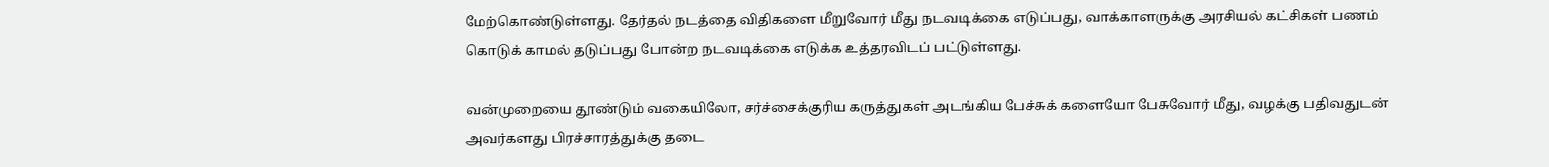மேற்கொண்டுள்ளது. தேர்தல் நடத்தை விதிகளை மீறுவோர் மீது நடவடிக்கை எடுப்பது, வாக்காளருக்கு அரசியல் கட்சிகள் பணம் கொடுக் காமல் தடுப்பது போன்ற நடவடிக்கை எடுக்க உத்தரவிடப் பட்டுள்ளது.

வன்முறையை தூண்டும் வகையிலோ, சர்ச்சைக்குரிய கருத்துகள் அடங்கிய பேச்சுக் களையோ பேசுவோர் மீது, வழக்கு பதிவதுடன் அவர்களது பிரச்சாரத்துக்கு தடை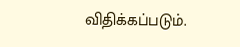விதிக்கப்படும்.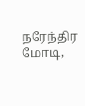நரேந்திர மோடி,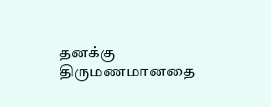தனக்கு திருமணமானதை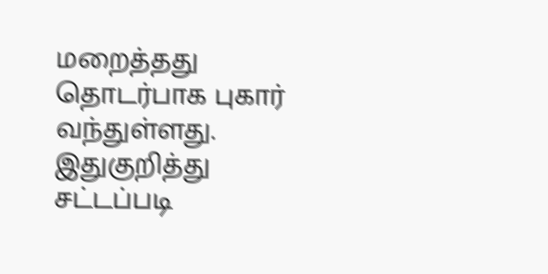மறைத்தது தொடர்பாக புகார் வந்துள்ளது. இதுகுறித்து சட்டப்படி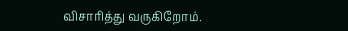விசாரித்து வருகிறோம்.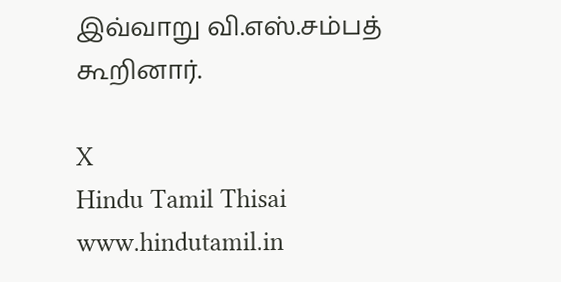இவ்வாறு வி.எஸ்.சம்பத் கூறினார்.

X
Hindu Tamil Thisai
www.hindutamil.in